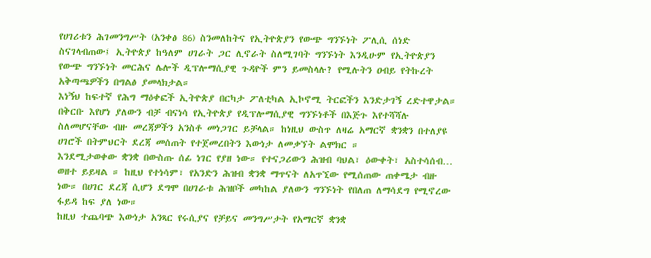የሀገሪቱን ሕገመንግሥት (አንቀፅ 86) ስንመለከትና የኢትዮጵያን የውጭ ግንኙነት ፖሊሲ ሰነድ ስናገላብጠው፤ ኢትዮጵያ ከዓለም ሀገራት ጋር ሊኖራት ስለሚገባት ግንኙነት እንዲሁም የኢትዮጵያን የውጭ ግንኙነት መርሕና ሌሎች ዲፕሎማሲያዊ ጉዳዮች ምን ይመስላሉ? የሚሉትን ዐብይ የትኩረት አቅጣጫዎችን በግልፅ ያመላክታል።
እነኝህ ከፍተኛ የሕግ ማዕቀፎች ኢትዮጵያ በርካታ ፖለቲካል ኢኮኖሚ ትርፎችን እንድታገኝ ረድተዋታል። በቅርቡ እየሆነ ያለውን ብቻ ብናነሳ የኢትዮጵያ የዲፕሎማሲያዊ ግንኙነቶች በእጅጉ እየተሻሻሉ ስለመሆናቸው ብዙ መረጃዎችን አንስቶ መነጋገር ይቻላል። ከነዚህ ውስጥ ለዛሬ አማርኛ ቋንቋን በተለያዩ ሀገሮች በትምህርት ደረጃ መሰጠት የተጀመረበትን እውነታ ለመቃኘት ልሞክር ።
እንደሚታወቀው ቋንቋ በውስጡ ሰፊ ነገር የያዘ ነው። የተናጋሪውን ሕዝብ ባህል፣ ዕውቀት፣ አስተሳሰብ… ወዘተ ይይዛል ። ከዚህ የተነሳም፣ የአንድን ሕዝብ ቋንቋ ማጥናት ለአጥኚው የሚሰጠው ጠቀሜታ ብዙ ነው። በሀገር ደረጃ ሲሆን ደግሞ በሀገራቱ ሕዝቦች መካከል ያለውን ግንኙነት የበለጠ ለማሳደግ የሚኖረው ፋይዳ ከፍ ያለ ነው።
ከዚህ ተጨባጭ እውነታ አንጻር የሩሲያና የቻይና መንግሥታት የአማርኛ ቋንቋ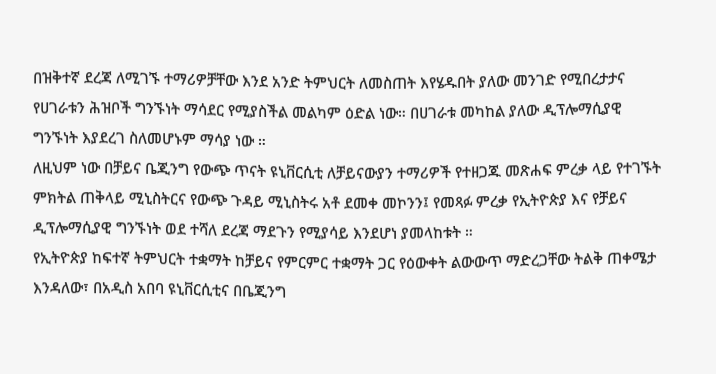በዝቅተኛ ደረጃ ለሚገኙ ተማሪዎቻቸው እንደ አንድ ትምህርት ለመስጠት እየሄዱበት ያለው መንገድ የሚበረታታና የሀገራቱን ሕዝቦች ግንኙነት ማሳደር የሚያስችል መልካም ዕድል ነው። በሀገራቱ መካከል ያለው ዲፕሎማሲያዊ ግንኙነት እያደረገ ስለመሆኑም ማሳያ ነው ።
ለዚህም ነው በቻይና ቤጂንግ የውጭ ጥናት ዩኒቨርሲቲ ለቻይናውያን ተማሪዎች የተዘጋጁ መጽሐፍ ምረቃ ላይ የተገኙት ምክትል ጠቅላይ ሚኒስትርና የውጭ ጉዳይ ሚኒስትሩ አቶ ደመቀ መኮንን፤ የመጻፉ ምረቃ የኢትዮጵያ እና የቻይና ዲፕሎማሲያዊ ግንኙነት ወደ ተሻለ ደረጃ ማደጉን የሚያሳይ እንደሆነ ያመላከቱት ።
የኢትዮጵያ ከፍተኛ ትምህርት ተቋማት ከቻይና የምርምር ተቋማት ጋር የዕውቀት ልውውጥ ማድረጋቸው ትልቅ ጠቀሜታ እንዳለው፣ በአዲስ አበባ ዩኒቨርሲቲና በቤጂንግ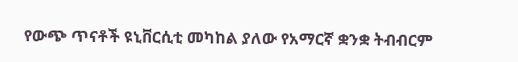የውጭ ጥናቶች ዩኒቨርሲቲ መካከል ያለው የአማርኛ ቋንቋ ትብብርም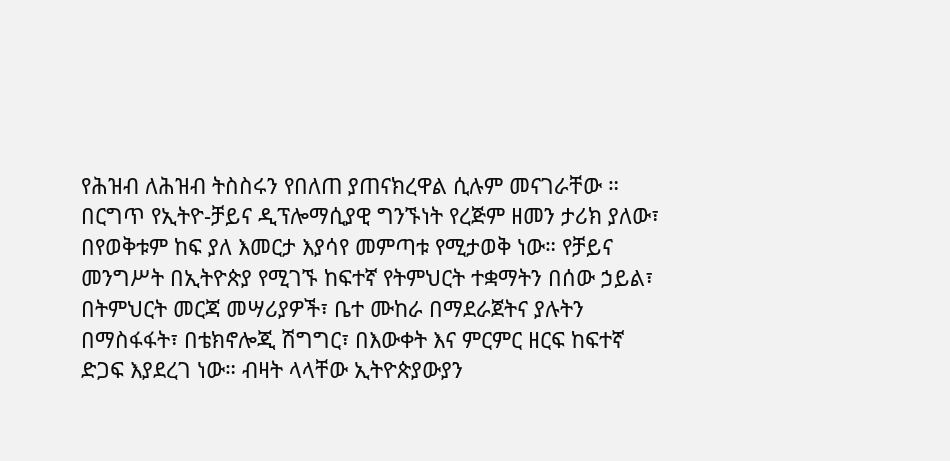የሕዝብ ለሕዝብ ትስስሩን የበለጠ ያጠናክረዋል ሲሉም መናገራቸው ።
በርግጥ የኢትዮ-ቻይና ዲፕሎማሲያዊ ግንኙነት የረጅም ዘመን ታሪክ ያለው፣ በየወቅቱም ከፍ ያለ እመርታ እያሳየ መምጣቱ የሚታወቅ ነው። የቻይና መንግሥት በኢትዮጵያ የሚገኙ ከፍተኛ የትምህርት ተቋማትን በሰው ኃይል፣ በትምህርት መርጃ መሣሪያዎች፣ ቤተ ሙከራ በማደራጀትና ያሉትን በማስፋፋት፣ በቴክኖሎጂ ሽግግር፣ በእውቀት እና ምርምር ዘርፍ ከፍተኛ ድጋፍ እያደረገ ነው። ብዛት ላላቸው ኢትዮጵያውያን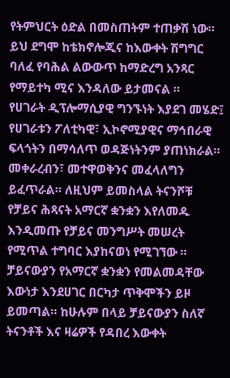የትምህርት ዕድል በመስጠትም ተጠቃሽ ነው። ይህ ደግሞ ከቴክኖሎጂና ከእውቀት ሽግግር ባለፈ የባሕል ልውውጥ ከማድረግ አንጻር የማይተካ ሚና እንዳለው ይታመናል ።
የሀገራት ዲፕሎማሲያዊ ግንኙነት እያደገ መሄድ፤ የሀገራቱን ፖለቲካዊ፣ ኢኮኖሚያዊና ማኅበራዊ ፍላጎትን በማሳለጥ ወዳጅነትንም ያጠነክራል። መቀራረብን፣ መተዋወቅንና መፈላለግን ይፈጥራል። ለዚህም ይመስላል ትናንሾቹ የቻይና ሕጻናት አማርኛ ቋንቋን እየለመዱ እንዲመጡ የቻይና መንግሥት መሠረት የሚጥል ተግባር እያከናወነ የሚገኘው ።
ቻይናውያን የአማርኛ ቋንቋን የመልመዳቸው እውነታ እንደሀገር በርካታ ጥቅሞችን ይዞ ይመጣል። ከሁሉም በላይ ቻይናውያን ስለኛ ትናንቶች እና ዛሬዎች የዳበረ እውቀት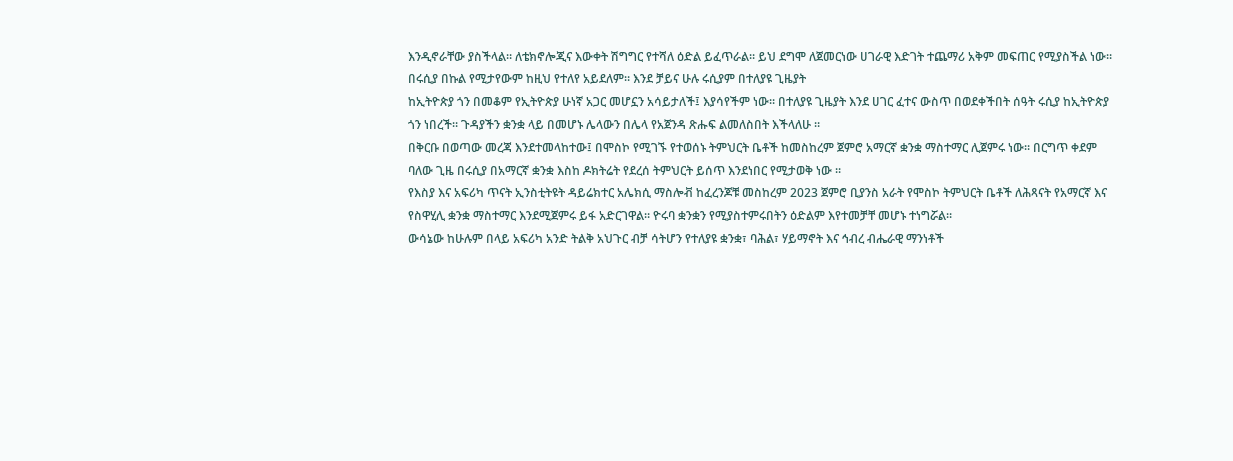እንዲኖራቸው ያስችላል። ለቴክኖሎጂና እውቀት ሽግግር የተሻለ ዕድል ይፈጥራል። ይህ ደግሞ ለጀመርነው ሀገራዊ እድገት ተጨማሪ አቅም መፍጠር የሚያስችል ነው።
በሩሲያ በኩል የሚታየውም ከዚህ የተለየ አይደለም። እንደ ቻይና ሁሉ ሩሲያም በተለያዩ ጊዜያት
ከኢትዮጵያ ጎን በመቆም የኢትዮጵያ ሁነኛ አጋር መሆኗን አሳይታለች፤ እያሳየችም ነው። በተለያዩ ጊዜያት እንደ ሀገር ፈተና ውስጥ በወደቀችበት ሰዓት ሩሲያ ከኢትዮጵያ ጎን ነበረች። ጉዳያችን ቋንቋ ላይ በመሆኑ ሌላውን በሌላ የአጀንዳ ጽሑፍ ልመለስበት እችላለሁ ።
በቅርቡ በወጣው መረጃ እንደተመላከተው፤ በሞስኮ የሚገኙ የተወሰኑ ትምህርት ቤቶች ከመስከረም ጀምሮ አማርኛ ቋንቋ ማስተማር ሊጀምሩ ነው። በርግጥ ቀደም ባለው ጊዜ በሩሲያ በአማርኛ ቋንቋ እስከ ዶክትሬት የደረሰ ትምህርት ይሰጥ እንደነበር የሚታወቅ ነው ።
የእስያ እና አፍሪካ ጥናት ኢንስቲትዩት ዳይሬክተር አሌክሲ ማስሎቭ ከፈረንጆቹ መስከረም 2023 ጀምሮ ቢያንስ አራት የሞስኮ ትምህርት ቤቶች ለሕጻናት የአማርኛ እና የስዋሂሊ ቋንቋ ማስተማር እንደሚጀምሩ ይፋ አድርገዋል። ዮሩባ ቋንቋን የሚያስተምሩበትን ዕድልም እየተመቻቸ መሆኑ ተነግሯል።
ውሳኔው ከሁሉም በላይ አፍሪካ አንድ ትልቅ አህጉር ብቻ ሳትሆን የተለያዩ ቋንቋ፣ ባሕል፣ ሃይማኖት እና ኅብረ ብሔራዊ ማንነቶች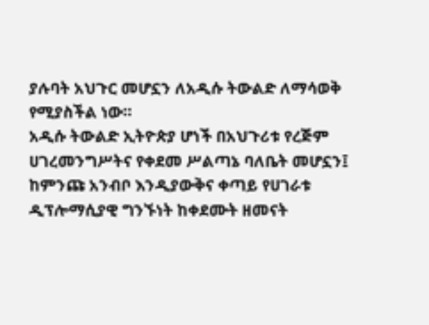ያሉባት አህጉር መሆኗን ለአዲሱ ትውልድ ለማሳወቅ የሚያስችል ነው።
አዲሱ ትውልድ ኢትዮጵያ ሆነች በአህጉሪቱ የረጅም ሀገረመንግሥትና የቀደመ ሥልጣኔ ባለቤት መሆኗን፤ ከምንጩ አንብቦ እንዲያውቅና ቀጣይ የሀገራቱ ዲፕሎማሲያዊ ግንኙነት ከቀደሙት ዘመናት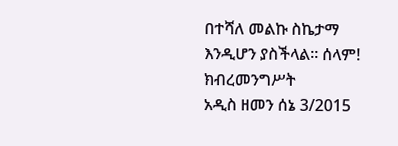በተሻለ መልኩ ስኬታማ እንዲሆን ያስችላል። ሰላም!
ክብረመንግሥት
አዲስ ዘመን ሰኔ 3/2015